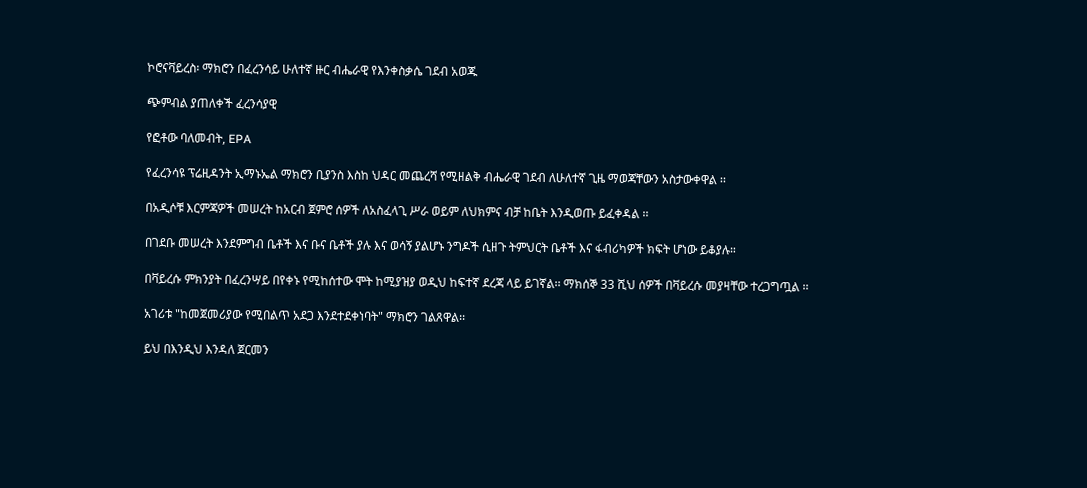ኮሮናቫይረስ፡ ማክሮን በፈረንሳይ ሁለተኛ ዙር ብሔራዊ የእንቀስቃሴ ገደብ አወጁ

ጭምብል ያጠለቀች ፈረንሳያዊ

የፎቶው ባለመብት, EPA

የፈረንሳዩ ፕሬዚዳንት ኢማኑኤል ማክሮን ቢያንስ እስከ ህዳር መጨረሻ የሚዘልቅ ብሔራዊ ገደብ ለሁለተኛ ጊዜ ማወጃቸውን አስታውቀዋል ፡፡

በአዲሶቹ እርምጃዎች መሠረት ከአርብ ጀምሮ ሰዎች ለአስፈላጊ ሥራ ወይም ለህክምና ብቻ ከቤት እንዲወጡ ይፈቀዳል ፡፡

በገደቡ መሠረት እንደምግብ ቤቶች እና ቡና ቤቶች ያሉ እና ወሳኝ ያልሆኑ ንግዶች ሲዘጉ ትምህርት ቤቶች እና ፋብሪካዎች ክፍት ሆነው ይቆያሉ።

በቫይረሱ ምክንያት በፈረንሣይ በየቀኑ የሚከሰተው ሞት ከሚያዝያ ወዲህ ከፍተኛ ደረጃ ላይ ይገኛል፡፡ ማክሰኞ 33 ሺህ ሰዎች በቫይረሱ መያዛቸው ተረጋግጧል ፡፡

አገሪቱ "ከመጀመሪያው የሚበልጥ አደጋ እንደተደቀነባት" ማክሮን ገልጸዋል፡፡

ይህ በእንዲህ እንዳለ ጀርመን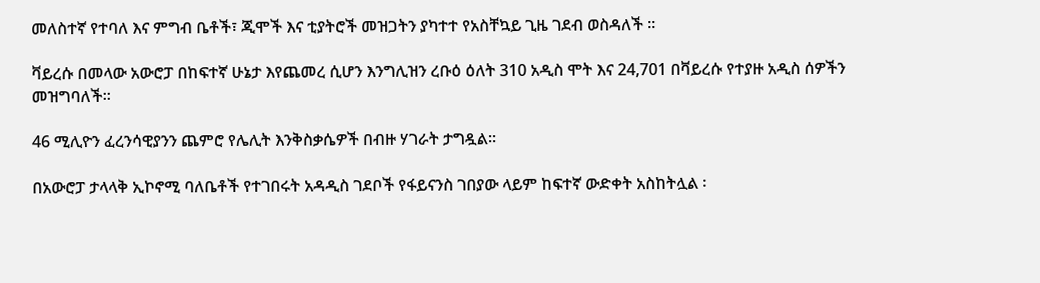መለስተኛ የተባለ እና ምግብ ቤቶች፣ ጂሞች እና ቲያትሮች መዝጋትን ያካተተ የአስቸኳይ ጊዜ ገደብ ወስዳለች ፡፡

ቫይረሱ በመላው አውሮፓ በከፍተኛ ሁኔታ እየጨመረ ሲሆን እንግሊዝን ረቡዕ ዕለት 310 አዲስ ሞት እና 24,701 በቫይረሱ የተያዙ አዲስ ሰዎችን መዝግባለች።

46 ሚሊዮን ፈረንሳዊያንን ጨምሮ የሌሊት እንቅስቃሴዎች በብዙ ሃገራት ታግዷል።

በአውሮፓ ታላላቅ ኢኮኖሚ ባለቤቶች የተገበሩት አዳዲስ ገደቦች የፋይናንስ ገበያው ላይም ከፍተኛ ውድቀት አስከትሏል ፡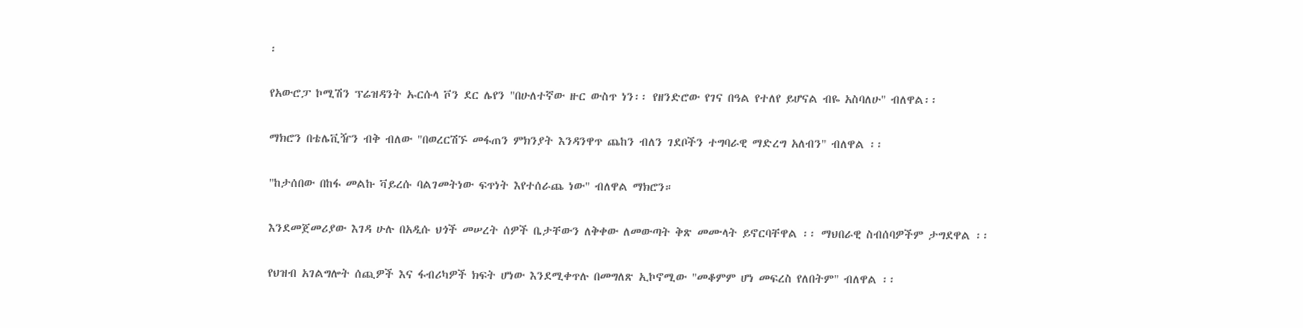፡

የአውሮፓ ኮሚሽን ፕሬዝዳንት ኡርሱላ ቮን ደር ሌየን "በሁለተኛው ዙር ውስጥ ነን፡፡ የዘንድሮው የገና በዓል የተለየ ይሆናል ብዬ አስባለሁ" ብለዋል፡፡

ማክሮን በቴሌቪዥን ብቅ ብለው "በወረርሽኙ መፋጠን ምክንያት እንዳንዋጥ ጨከን ብለን ገደቦችን ተግባራዊ ማድረግ አለብን" ብለዋል ፡፡

"ከታሰበው በከፋ መልኩ ቫይረሱ ባልገመትነው ፍጥነት እየተሰራጨ ነው" ብለዋል ማክሮን።

እንደመጀመሪያው እገዳ ሁሉ በአዲሱ ህጎች መሠረት ሰዎች ቤታቸውን ለቅቀው ለመውጣት ቅጽ መሙላት ይኖርባቸዋል ፡፡ ማህበራዊ ስብሰባዎችም ታግደዋል ፡፡

የህዝብ አገልግሎት ሰጪዎች እና ፋብሪካዎች ክፍት ሆነው እንደሚቀጥሉ በመግለጽ ኢኮኖሚው "መቆምም ሆነ መፍረስ የለበትም" ብለዋል ፡፡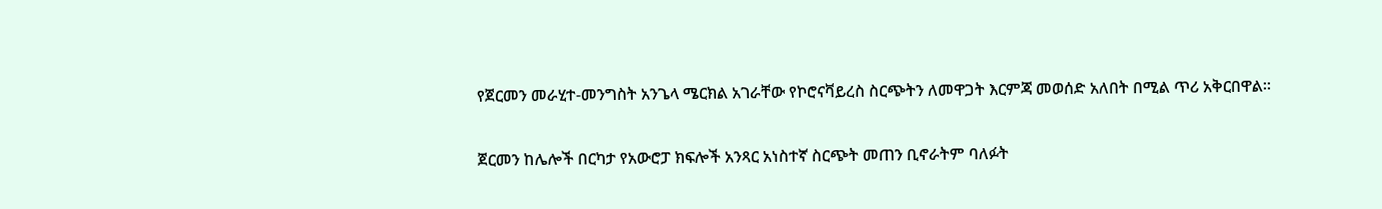የጀርመን መራሂተ-መንግስት አንጌላ ሜርክል አገራቸው የኮሮናቫይረስ ስርጭትን ለመዋጋት እርምጃ መወሰድ አለበት በሚል ጥሪ አቅርበዋል።

ጀርመን ከሌሎች በርካታ የአውሮፓ ክፍሎች አንጻር አነስተኛ ስርጭት መጠን ቢኖራትም ባለፉት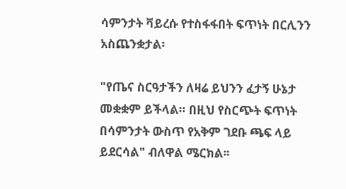ሳምንታት ቫይረሱ የተስፋፋበት ፍጥነት በርሊንን አስጨንቋታል፡

"የጤና ስርዓታችን ለዛሬ ይህንን ፈታኝ ሁኔታ መቋቋም ይችላል። በዚህ የስርጭት ፍጥነት በሳምንታት ውስጥ የአቅም ገደቡ ጫፍ ላይ ይደርሳል" ብለዋል ሜርክል፡፡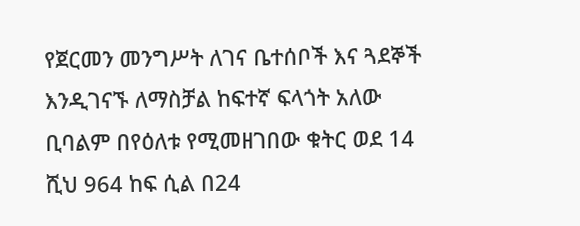የጀርመን መንግሥት ለገና ቤተሰቦች እና ጓደኞች እንዲገናኙ ለማስቻል ከፍተኛ ፍላጎት አለው ቢባልም በየዕለቱ የሚመዘገበው ቁትር ወደ 14 ሺህ 964 ከፍ ሲል በ24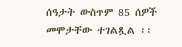ሰዓታት ውስጥም 85 ሰዎች መሞታቸው ተገልጿል ፡፡